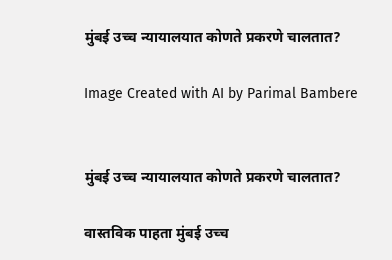मुंबई उच्च न्यायालयात कोणते प्रकरणे चालतात?

Image Created with AI by Parimal Bambere


मुंबई उच्च न्यायालयात कोणते प्रकरणे चालतात?

वास्तविक पाहता मुंबई उच्च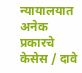न्यायालयात अनेक प्रकारचे केसेस / दावे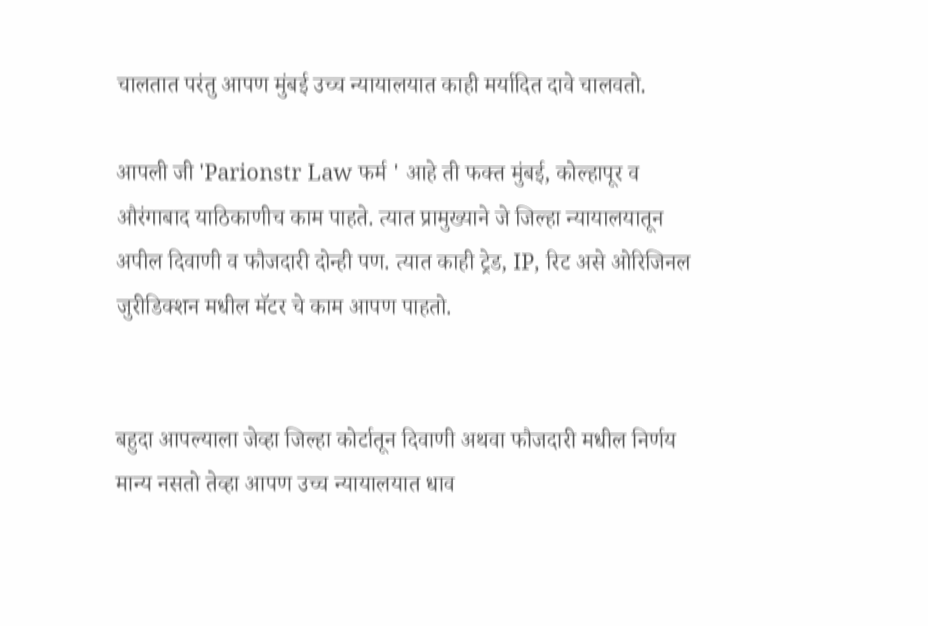चालतात परंतु आपण मुंबई उच्च न्यायालयात काही मर्यादित दावे चालवतो.

आपली जी 'Parionstr Law फर्म ' आहे ती फक्त मुंबई, कोल्हापूर व औरंगाबाद याठिकाणीच काम पाहते. त्यात प्रामुख्याने जे जिल्हा न्यायालयातून अपील दिवाणी व फौजदारी दोन्ही पण. त्यात काही ट्रेड, IP, रिट असे ओरिजिनल जुरीडिक्शन मधील मॅटर चे काम आपण पाहतो.


बहुदा आपल्याला जेव्हा जिल्हा कोर्टातून दिवाणी अथवा फौजदारी मधील निर्णय मान्य नसतो तेव्हा आपण उच्च न्यायालयात धाव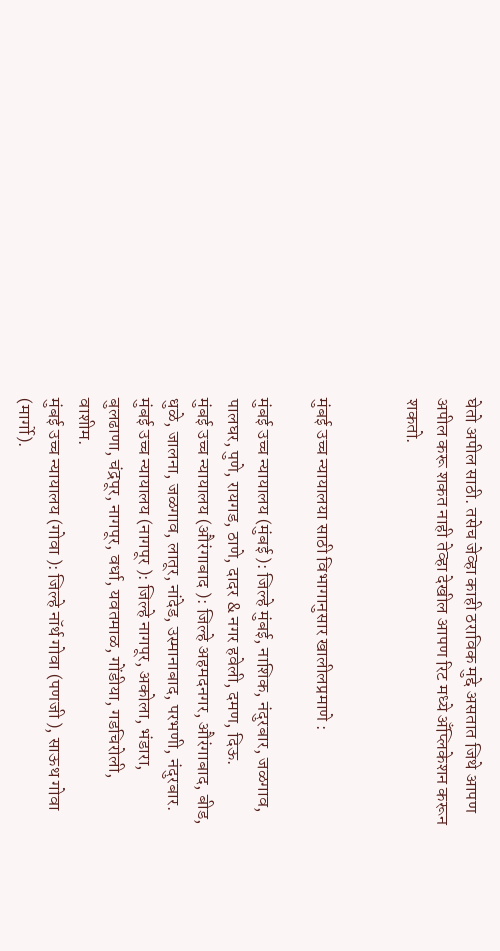घेतो अपील साठी. तसेच जेव्हा काही ठराविक मुद्दे असतात जिथे आपण अपील करू शकत नाही तेव्हा देखील आपण रिट मध्ये अँप्लिकेशन करून शकतो.


मुंबई उच्च न्यायालया साठी विभागानुसार खालीलप्रमाणे :

मुंबई उच्च न्यायालय (मुंबई ): जिल्हे मुंबई, नाशिक, नंदुरबार, जळगाव, पालघर, पुणे, रायगड, ठाणे, दादर & नगर हवेली, दमण, दिऊ.
मुंबई उच्च न्यायालय (औरंगाबाद ): जिल्हे अहमदनगर, औरंगाबाद, बीड, धुळे, जालना, जळगाव, लातूर, नांदेड, उस्मानाबाद, परभणी, नंदुरबार.
मुंबई उच्च न्यायालय (नागपूर ): जिल्हे नागपूर, अकोला, भंडारा, बुलढाणा, चंद्रपूर, नागपूर, वर्धा, यवतमाळ, गोंडीया, गडचिरोली, वाशीम.
मुंबई उच्च न्यायालय (गोवा ): जिल्हे नॉर्थ गोवा (पणजी ), साऊथ गोवा (मार्गो).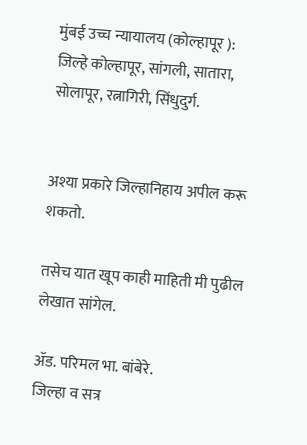मुंबई उच्च न्यायालय (कोल्हापूर ):
जिल्हे कोल्हापूर, सांगली, सातारा, सोलापूर, रत्नागिरी, सिंधुदुर्ग.


अश्या प्रकारे जिल्हानिहाय अपील करू शकतो.

तसेच यात खूप काही माहिती मी पुढील लेखात सांगेल.

ॲड. परिमल भा. बांबेरे.
जिल्हा व सत्र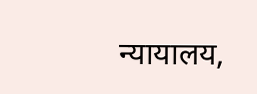न्यायालय,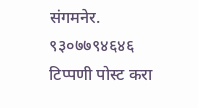संगमनेर.
९३०७७९४६४६
टिप्पणी पोस्ट करा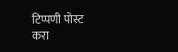टिप्पणी पोस्ट करा